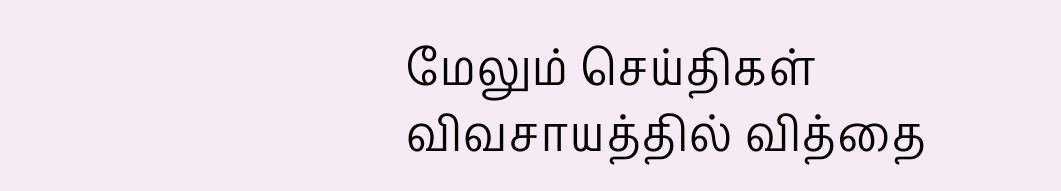மேலும் செய்திகள்
விவசாயத்தில் வித்தை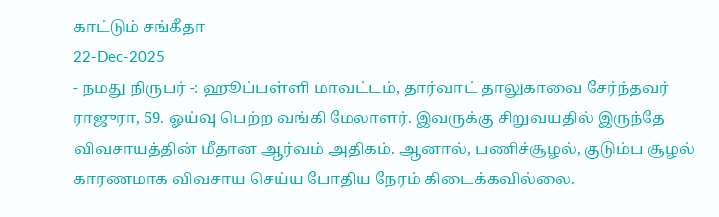காட்டும் சங்கீதா
22-Dec-2025
- நமது நிருபர் -: ஹூப்பள்ளி மாவட்டம், தார்வாட் தாலுகாவை சேர்ந்தவர் ராஜுரா, 59. ஓய்வு பெற்ற வங்கி மேலாளர். இவருக்கு சிறுவயதில் இருந்தே விவசாயத்தின் மீதான ஆர்வம் அதிகம். ஆனால், பணிச்சூழல், குடும்ப சூழல் காரணமாக விவசாய செய்ய போதிய நேரம் கிடைக்கவில்லை.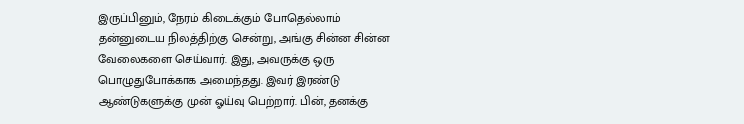இருப்பினும், நேரம் கிடைக்கும் போதெல்லாம் தன்னுடைய நிலத்திற்கு சென்று, அங்கு சின்ன சின்ன வேலைகளை செய்வார். இது, அவருக்கு ஒரு பொழுதுபோக்காக அமைந்தது. இவர் இரண்டு ஆண்டுகளுக்கு முன் ஓய்வு பெற்றார். பின், தனக்கு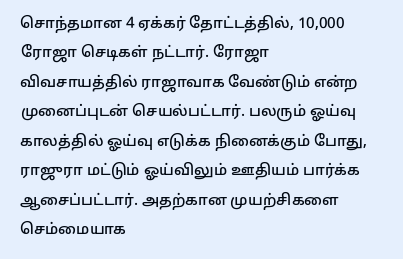சொந்தமான 4 ஏக்கர் தோட்டத்தில், 10,000 ரோஜா செடிகள் நட்டார். ரோஜா விவசாயத்தில் ராஜாவாக வேண்டும் என்ற முனைப்புடன் செயல்பட்டார். பலரும் ஓய்வு காலத்தில் ஓய்வு எடுக்க நினைக்கும் போது, ராஜுரா மட்டும் ஓய்விலும் ஊதியம் பார்க்க ஆசைப்பட்டார். அதற்கான முயற்சிகளை செம்மையாக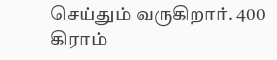செய்தும் வருகிறார். 400 கிராம்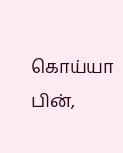கொய்யா பின்,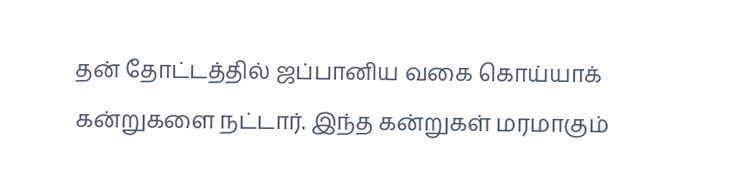தன் தோட்டத்தில் ஜப்பானிய வகை கொய்யாக் கன்றுகளை நட்டார். இந்த கன்றுகள் மரமாகும்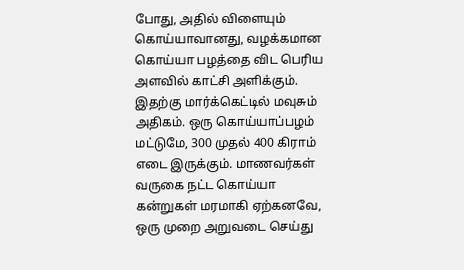போது, அதில் விளையும் கொய்யாவானது, வழக்கமான கொய்யா பழத்தை விட பெரிய அளவில் காட்சி அளிக்கும். இதற்கு மார்க்கெட்டில் மவுசும் அதிகம். ஒரு கொய்யாப்பழம் மட்டுமே, 300 முதல் 400 கிராம் எடை இருக்கும். மாணவர்கள் வருகை நட்ட கொய்யா கன்றுகள் மரமாகி ஏற்கனவே, ஒரு முறை அறுவடை செய்து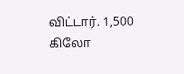விட்டார். 1,500 கிலோ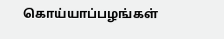கொய்யாப்பழங்கள்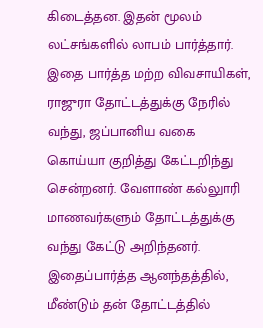கிடைத்தன. இதன் மூலம் லட்சங்களில் லாபம் பார்த்தார். இதை பார்த்த மற்ற விவசாயிகள், ராஜுரா தோட்டத்துக்கு நேரில் வந்து, ஜப்பானிய வகை கொய்யா குறித்து கேட்டறிந்து சென்றனர். வேளாண் கல்லுாரி மாணவர்களும் தோட்டத்துக்கு வந்து கேட்டு அறிந்தனர். இதைப்பார்த்த ஆனந்தத்தில், மீண்டும் தன் தோட்டத்தில்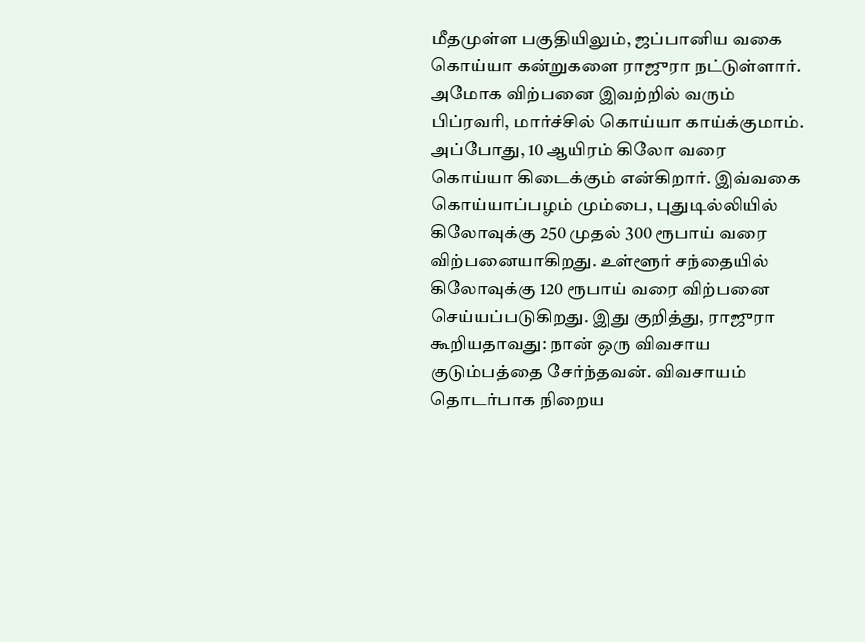மீதமுள்ள பகுதியிலும், ஜப்பானிய வகை கொய்யா கன்றுகளை ராஜுரா நட்டுள்ளார். அமோக விற்பனை இவற்றில் வரும் பிப்ரவரி, மார்ச்சில் கொய்யா காய்க்குமாம். அப்போது, 10 ஆயிரம் கிலோ வரை கொய்யா கிடைக்கும் என்கிறார். இவ்வகை கொய்யாப்பழம் மும்பை, புதுடில்லியில் கிலோவுக்கு 250 முதல் 300 ரூபாய் வரை விற்பனையாகிறது. உள்ளூர் சந்தையில் கிலோவுக்கு 120 ரூபாய் வரை விற்பனை செய்யப்படுகிறது. இது குறித்து, ராஜுரா கூறியதாவது: நான் ஒரு விவசாய குடும்பத்தை சேர்ந்தவன். விவசாயம் தொடர்பாக நிறைய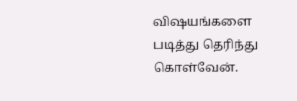விஷயங்களை படித்து தெரிந்து கொள்வேன்.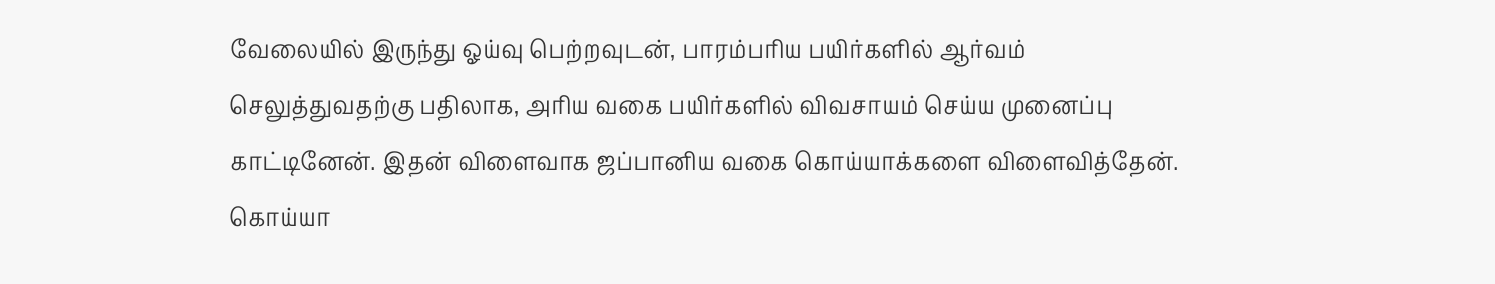வேலையில் இருந்து ஓய்வு பெற்றவுடன், பாரம்பரிய பயிர்களில் ஆர்வம் செலுத்துவதற்கு பதிலாக, அரிய வகை பயிர்களில் விவசாயம் செய்ய முனைப்பு காட்டினேன். இதன் விளைவாக ஜப்பானிய வகை கொய்யாக்களை விளைவித்தேன். கொய்யா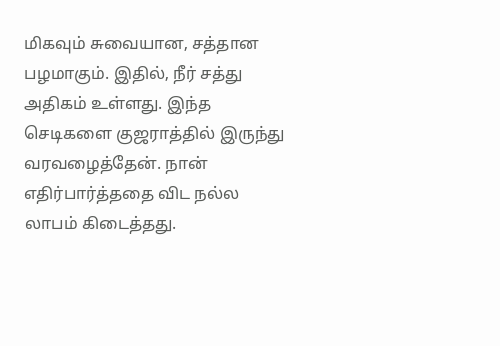மிகவும் சுவையான, சத்தான பழமாகும். இதில், நீர் சத்து அதிகம் உள்ளது. இந்த செடிகளை குஜராத்தில் இருந்து வரவழைத்தேன். நான் எதிர்பார்த்ததை விட நல்ல லாபம் கிடைத்தது.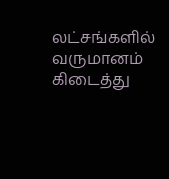லட்சங்களில் வருமானம் கிடைத்து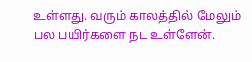உள்ளது. வரும் காலத்தில் மேலும் பல பயிர்களை நட உள்ளேன்.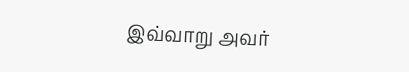இவ்வாறு அவர்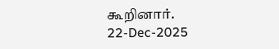கூறினார்.
22-Dec-2025